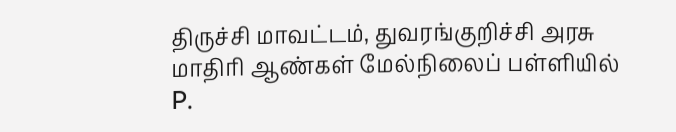திருச்சி மாவட்டம், துவரங்குறிச்சி அரசு மாதிரி ஆண்கள் மேல்நிலைப் பள்ளியில் P.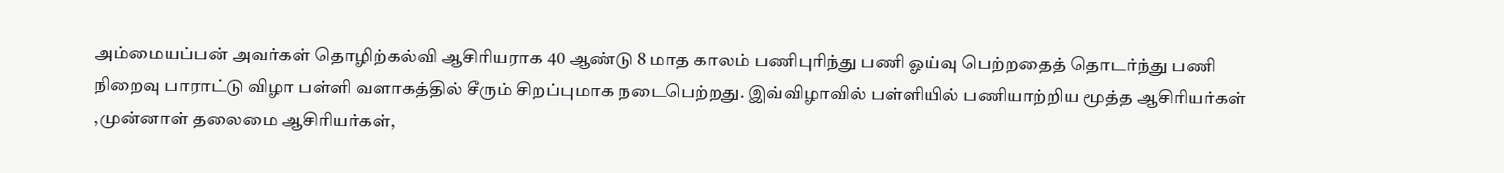அம்மையப்பன் அவர்கள் தொழிற்கல்வி ஆசிரியராக 40 ஆண்டு 8 மாத காலம் பணிபுரிந்து பணி ஓய்வு பெற்றதைத் தொடர்ந்து பணி நிறைவு பாராட்டு விழா பள்ளி வளாகத்தில் சீரும் சிறப்புமாக நடைபெற்றது. இவ்விழாவில் பள்ளியில் பணியாற்றிய மூத்த ஆசிரியர்கள் ,முன்னாள் தலைமை ஆசிரியர்கள்,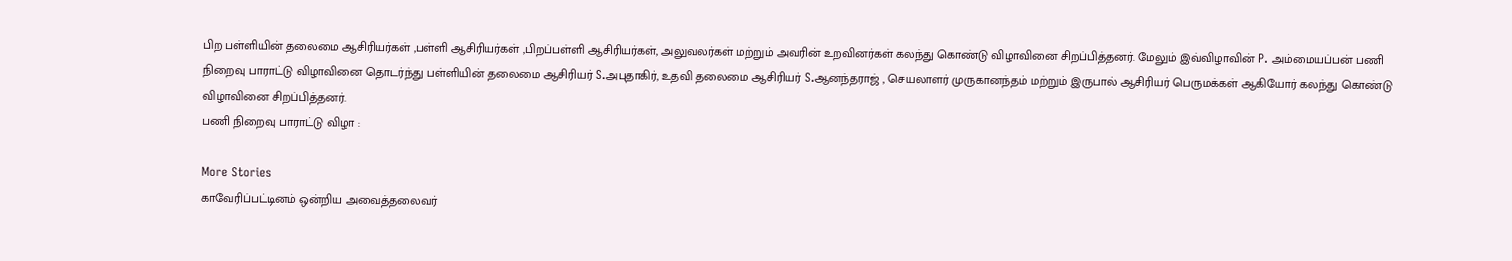பிற பள்ளியின் தலைமை ஆசிரியர்கள் ,பள்ளி ஆசிரியர்கள் ,பிறப்பள்ளி ஆசிரியர்கள், அலுவலர்கள் மற்றும் அவரின் உறவினர்கள் கலந்து கொண்டு விழாவினை சிறப்பித்தனர். மேலும் இவ்விழாவின் P. அம்மையப்பன் பணி நிறைவு பாராட்டு விழாவினை தொடர்ந்து பள்ளியின் தலைமை ஆசிரியர் S.அபுதாகிர், உதவி தலைமை ஆசிரியர் S.ஆனந்தராஜ் , செயலாளர் முருகானந்தம் மற்றும் இருபால் ஆசிரியர் பெருமக்கள் ஆகியோர் கலந்து கொண்டு விழாவினை சிறப்பித்தனர்.
பணி நிறைவு பாராட்டு விழா :

More Stories
காவேரிப்பட்டினம் ஒன்றிய அவைத்தலைவர்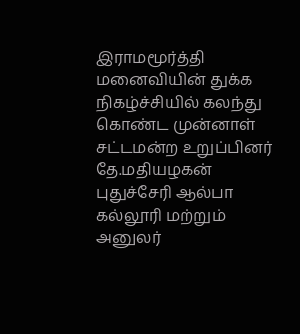இராமமூர்த்தி மனைவியின் துக்க நிகழ்ச்சியில் கலந்து கொண்ட முன்னாள் சட்டமன்ற உறுப்பினர் தே.மதியழகன்
புதுச்சேரி ஆல்பா கல்லூரி மற்றும் அனுலர்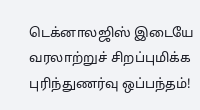டெக்னாலஜிஸ் இடையே வரலாற்றுச் சிறப்புமிக்க புரிந்துணர்வு ஒப்பந்தம்!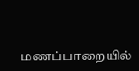மணப்பாறையில்